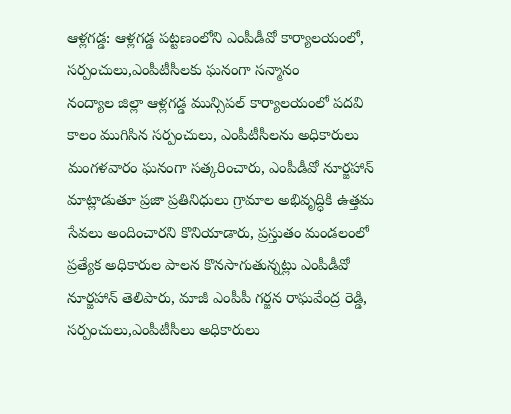ఆళ్లగడ్డ: ఆళ్లగడ్డ పట్టణంలోని ఎంపీడీవో కార్యాలయంలో, సర్పంచులు,ఎంపీటీసీలకు ఘనంగా సన్మానం
నంద్యాల జిల్లా ఆళ్లగడ్డ మున్సిపల్ కార్యాలయంలో పదవి కాలం ముగిసిన సర్పంచులు, ఎంపీటీసీలను అధికారులు మంగళవారం ఘనంగా సత్కరించారు, ఎంపీడీవో నూర్జహాన్ మాట్లాడుతూ ప్రజా ప్రతినిధులు గ్రామాల అభివృద్ధికి ఉత్తమ సేవలు అందించారని కొనియాడారు, ప్రస్తుతం మండలంలో ప్రత్యేక అధికారుల పాలన కొనసాగుతున్నట్లు ఎంపీడీవో నూర్జహాన్ తెలిపారు, మాజీ ఎంపీపీ గర్జన రాఘవేంద్ర రెడ్డి, సర్పంచులు,ఎంపీటీసీలు అధికారులు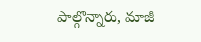పాల్గొన్నారు, మాజీ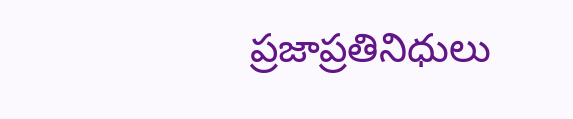ప్రజాప్రతినిధులు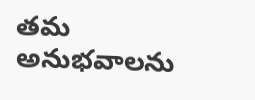తమ అనుభవాలను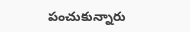పంచుకున్నారు